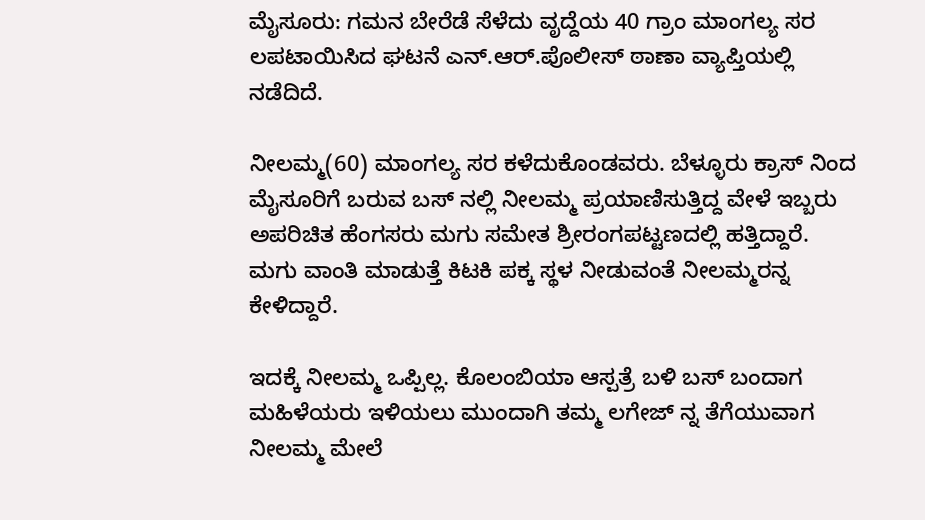ಮೈಸೂರು: ಗಮನ ಬೇರೆಡೆ ಸೆಳೆದು ವೃದ್ದೆಯ 40 ಗ್ರಾಂ ಮಾಂಗಲ್ಯ ಸರ ಲಪಟಾಯಿಸಿದ ಘಟನೆ ಎನ್.ಆರ್.ಪೊಲೀಸ್ ಠಾಣಾ ವ್ಯಾಪ್ತಿಯಲ್ಲಿ ನಡೆದಿದೆ.

ನೀಲಮ್ಮ(60) ಮಾಂಗಲ್ಯ ಸರ ಕಳೆದುಕೊಂಡವರು. ಬೆಳ್ಳೂರು ಕ್ರಾಸ್ ನಿಂದ ಮೈಸೂರಿಗೆ ಬರುವ ಬಸ್ ನಲ್ಲಿ ನೀಲಮ್ಮ ಪ್ರಯಾಣಿಸುತ್ತಿದ್ದ ವೇಳೆ ಇಬ್ಬರು ಅಪರಿಚಿತ ಹೆಂಗಸರು ಮಗು ಸಮೇತ ಶ್ರೀರಂಗಪಟ್ಟಣದಲ್ಲಿ ಹತ್ತಿದ್ದಾರೆ. ಮಗು ವಾಂತಿ ಮಾಡುತ್ತೆ ಕಿಟಕಿ ಪಕ್ಕ ಸ್ಥಳ ನೀಡುವಂತೆ ನೀಲಮ್ಮರನ್ನ ಕೇಳಿದ್ದಾರೆ.

ಇದಕ್ಕೆ ನೀಲಮ್ಮ ಒಪ್ಪಿಲ್ಲ. ಕೊಲಂಬಿಯಾ ಆಸ್ಪತ್ರೆ ಬಳಿ ಬಸ್ ಬಂದಾಗ ಮಹಿಳೆಯರು ಇಳಿಯಲು ಮುಂದಾಗಿ ತಮ್ಮ ಲಗೇಜ್ ನ್ನ ತೆಗೆಯುವಾಗ ನೀಲಮ್ಮ ಮೇಲೆ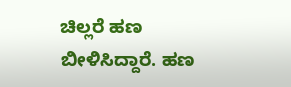ಚಿಲ್ಲರೆ ಹಣ ಬೀಳಿಸಿದ್ದಾರೆ. ಹಣ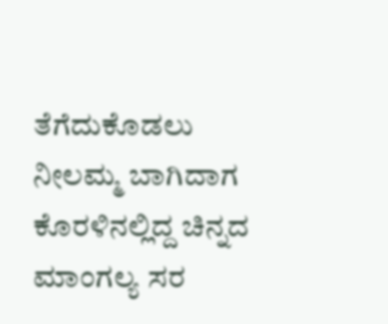ತೆಗೆದುಕೊಡಲು ನೀಲಮ್ಮ ಬಾಗಿದಾಗ ಕೊರಳಿನಲ್ಲಿದ್ದ ಚಿನ್ನದ ಮಾಂಗಲ್ಯ ಸರ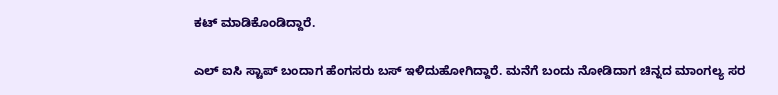ಕಟ್ ಮಾಡಿಕೊಂಡಿದ್ದಾರೆ.

ಎಲ್ ಐಸಿ ಸ್ಟಾಪ್ ಬಂದಾಗ ಹೆಂಗಸರು ಬಸ್ ಇಳಿದುಹೋಗಿದ್ದಾರೆ. ಮನೆಗೆ ಬಂದು ನೋಡಿದಾಗ ಚಿನ್ನದ ಮಾಂಗಲ್ಯ ಸರ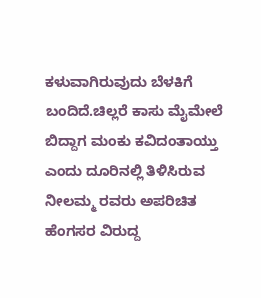ಕಳುವಾಗಿರುವುದು ಬೆಳಕಿಗೆ ಬಂದಿದೆ.ಚಿಲ್ಲರೆ ಕಾಸು ಮೈಮೇಲೆ ಬಿದ್ದಾಗ ಮಂಕು ಕವಿದಂತಾಯ್ತು ಎಂದು ದೂರಿನಲ್ಲಿ ತಿಳಿಸಿರುವ ನೀಲಮ್ಮ ರವರು ಅಪರಿಚಿತ ಹೆಂಗಸರ ವಿರುದ್ದ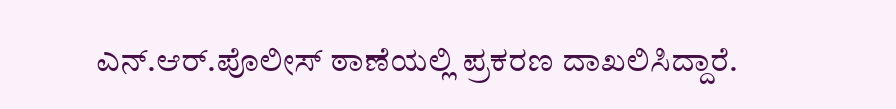ಎನ್.ಆರ್.ಪೊಲೀಸ್ ಠಾಣೆಯಲ್ಲಿ ಪ್ರಕರಣ ದಾಖಲಿಸಿದ್ದಾರೆ.